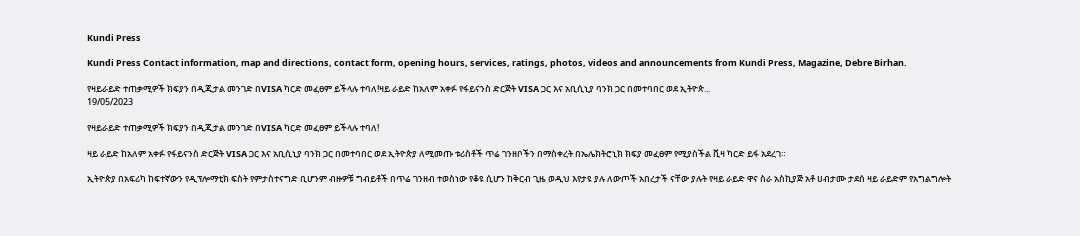Kundi Press

Kundi Press Contact information, map and directions, contact form, opening hours, services, ratings, photos, videos and announcements from Kundi Press, Magazine, Debre Birhan.

የዛይራይድ ተጠቃሚዎች ክፍያን በዲጂታል መንገድ በVISA ካርድ መፈፀም ይችላሉ ተባለ!ዛይ ራይድ ከአለም አቀፉ የፋይናንስ ድርጅት VISA ጋር እና አቢሲኒያ ባንክ ጋር በመተባበር ወደ ኢትዮጵ...
19/05/2023

የዛይራይድ ተጠቃሚዎች ክፍያን በዲጂታል መንገድ በVISA ካርድ መፈፀም ይችላሉ ተባለ!

ዛይ ራይድ ከአለም አቀፉ የፋይናንስ ድርጅት VISA ጋር እና አቢሲኒያ ባንክ ጋር በመተባበር ወደ ኢትዮጵያ ለሚመጡ ቱሪስቶች ጥሬ ገንዘቦችን በማስቀረት በኤሌክትሮኒክ ክፍያ መፈፀም የሚያስችል ቪዛ ካርድ ይፋ አደረገ።

ኢትዮጵያ በአፍሪካ ከፍተኛውን የዲፕሎማቲክ ፍስት የምታስተናግድ ቢሆንም ብዙዎቹ ግብይቶች በጥሬ ገንዘብ ተወስነው የቆዩ ሲሆን ከቅርብ ጊዜ ወዲህ እየታዩ ያሉ ለውጦች አበረታች ናቸው ያሉት የዛይ ራይድ ዋና ስራ አስኪያጅ አቶ ሀብታሙ ታደሰ ዛይ ራይድም የአግልግሎት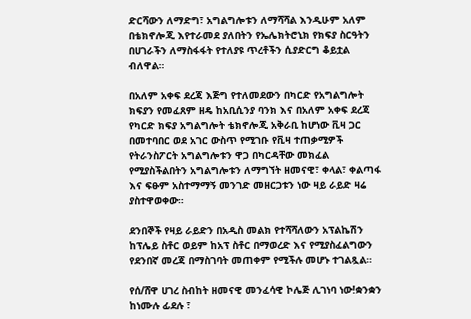ድርሻውን ለማድግ፣ አግልግሎቱን ለማሻሻል እንዲሁም አለም በቴክኖሎጂ እየተራመደ ያለበትን የኤሌክትሮኒክ የክፍያ ስርዓትን በሀገራችን ለማስፋፋት የተለያዩ ጥረቶችን ሲያድርግ ቆይቷል ብለዋል።

በአለም አቀፍ ደረጃ እጅግ የተለመደውን በካርድ የአግልግሎት ክፍያን የመፈጸም ዘዴ ከአቢሲንያ ባንክ እና በአለም አቀፍ ደረጃ የካርድ ክፍያ አግልግሎት ቴክኖሎጂ አቅራቢ ከሆነው ቪዛ ጋር በመተባበር ወደ አገር ውስጥ የሚገቡ የቪዛ ተጠቃሚዎች የትራንስፖርት አግልግሎቱን ዋጋ በካርዳቸው መክፈል የሚያስችልበትን አግልግሎቱን ለማግኘት ዘመናዊ፣ ቀላል፣ ቀልጣፋ እና ፍፁም አስተማማኝ መንገድ መዘርጋቱን ነው ዛይ ራይድ ዛሬ ያስተዋወቀው።

ደንበኞች የዛይ ራይድን በአዲስ መልክ የተሻሻለውን አፕልኬሽን ከፕሌይ ስቶር ወይም ከአፕ ስቶር በማወረድ እና የሚያስፈልግውን የደንበኛ መረጃ በማስገባት መጠቀም የሚችሉ መሆኑ ተገልጿል።

የሰ/ሸዋ ሀገረ ስብከት ዘመናዊ መንፈሳዊ ኮሌጅ ሊገነባ ነው!ቋንቋን ከነሙሉ ፊደሉ ፣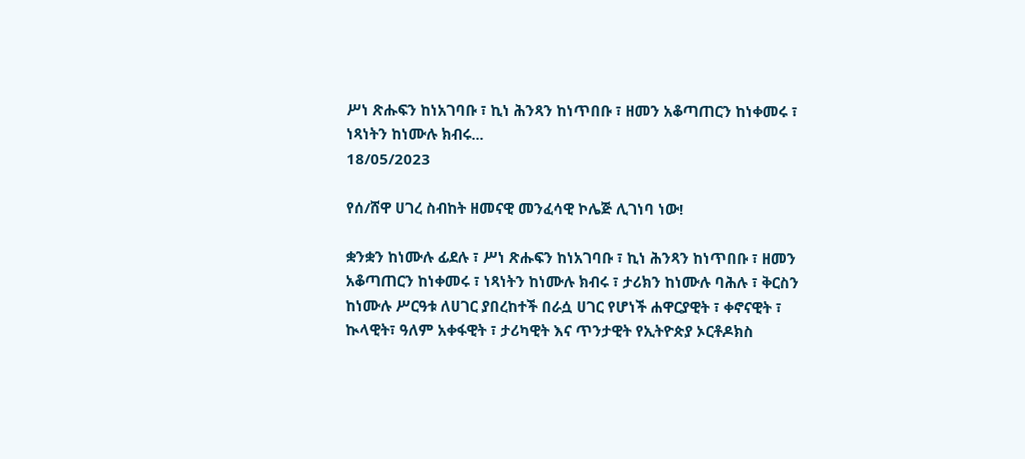ሥነ ጽሑፍን ከነአገባቡ ፣ ኪነ ሕንጻን ከነጥበቡ ፣ ዘመን አቆጣጠርን ከነቀመሩ ፣ ነጻነትን ከነሙሉ ክብሩ...
18/05/2023

የሰ/ሸዋ ሀገረ ስብከት ዘመናዊ መንፈሳዊ ኮሌጅ ሊገነባ ነው!

ቋንቋን ከነሙሉ ፊደሉ ፣ ሥነ ጽሑፍን ከነአገባቡ ፣ ኪነ ሕንጻን ከነጥበቡ ፣ ዘመን አቆጣጠርን ከነቀመሩ ፣ ነጻነትን ከነሙሉ ክብሩ ፣ ታሪክን ከነሙሉ ባሕሉ ፣ ቅርስን ከነሙሉ ሥርዓቱ ለሀገር ያበረከተች በራሷ ሀገር የሆነች ሐዋርያዊት ፣ ቀኖናዊት ፣ ኲላዊት፣ ዓለም አቀፋዊት ፣ ታሪካዊት እና ጥንታዊት የኢትዮጵያ ኦርቶዶክስ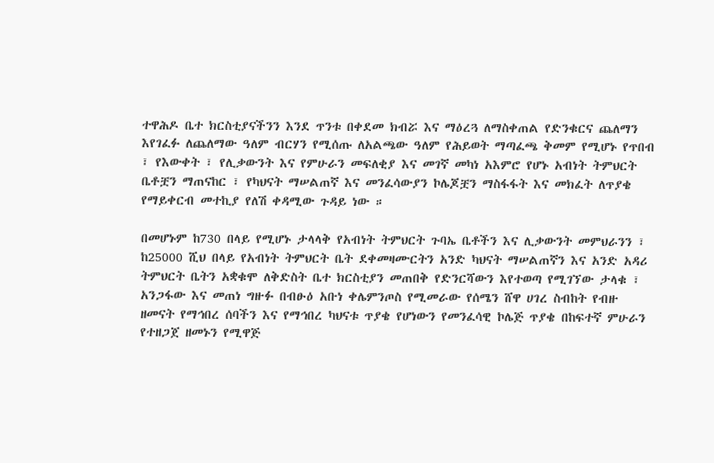ተዋሕዶ ቤተ ክርስቲያናችንን እንደ ጥንቱ በቀደመ ክብሯ እና ማዕረጓ ለማስቀጠል የድንቁርና ጨለማን እየገፈፉ ለጨለማው ዓለም ብርሃን የሚሰጡ ለአልጫው ዓለም የሕይወት ማጣፈጫ ቅመም የሚሆኑ የጥበብ ፣ የእውቀት ፣ የሊቃውንት እና የምሁራን መፍለቂያ እና መገኛ መካነ አእምሮ የሆኑ አብነት ትምህርት ቤቶቿን ማጠናከር ፣ የካህናት ማሠልጠኛ እና መንፈሳውያን ኮሌጆቿን ማስፋፋት እና መክፈት ለጥያቄ የማይቀርብ መተኪያ የለሽ ቀዳሚው ጉዳይ ነው ።

በመሆኑም ከ730 በላይ የሚሆኑ ታላላቅ የአብነት ትምህርት ጉባኤ ቤቶችን እና ሊቃውንት መምህራንን ፣ ከ25000 ሺህ በላይ የአብነት ትምህርት ቤት ደቀመዛሙርትን አንድ ካህናት ማሠልጠኛን እና አንድ አዳሪ ትምህርት ቤትን አቋቁሞ ለቅድስት ቤተ ክርስቲያን መጠበቅ የድንርሻውን እየተወጣ የሚገኘው ታላቁ ፣ አንጋፋው እና መጠነ ግዙፉ በብፁዕ አቡነ ቀሌምንጦስ የሚመራው የሰሜን ሸዋ ሀገረ ስብከት የብዙ ዘመናት የማኅበረ ሰባችን እና የማኅበረ ካህናቱ ጥያቄ የሆነውን የመንፈሳዊ ኮሌጅ ጥያቄ በከፍተኛ ምሁራን የተዘጋጀ ዘመኑን የሚዋጅ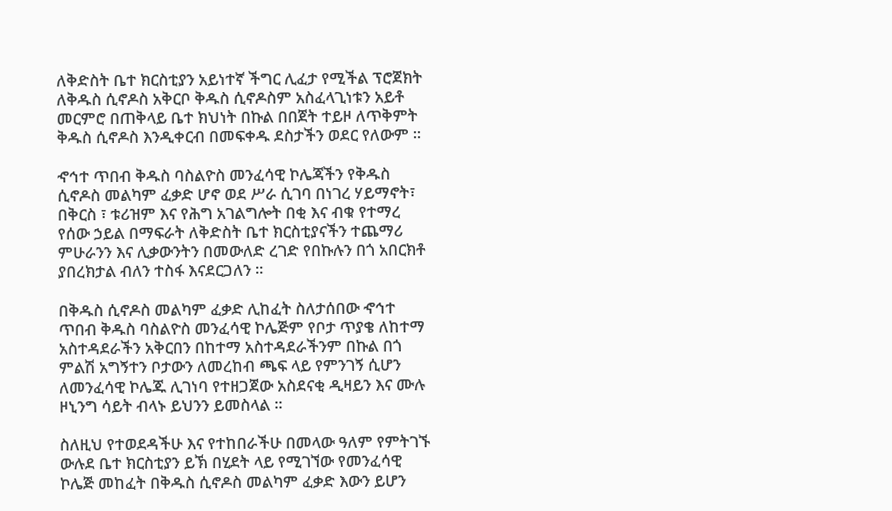ለቅድስት ቤተ ክርስቲያን አይነተኛ ችግር ሊፈታ የሚችል ፕሮጀክት ለቅዱስ ሲኖዶስ አቅርቦ ቅዱስ ሲኖዶስም አስፈላጊነቱን አይቶ መርምሮ በጠቅላይ ቤተ ክህነት በኩል በበጀት ተይዞ ለጥቅምት ቅዱስ ሲኖዶስ እንዲቀርብ በመፍቀዱ ደስታችን ወደር የለውም ።

ኆኅተ ጥበብ ቅዱስ ባስልዮስ መንፈሳዊ ኮሌጃችን የቅዱስ ሲኖዶስ መልካም ፈቃድ ሆኖ ወደ ሥራ ሲገባ በነገረ ሃይማኖት፣ በቅርስ ፣ ቱሪዝም እና የሕግ አገልግሎት በቂ እና ብቁ የተማረ የሰው ኃይል በማፍራት ለቅድስት ቤተ ክርስቲያናችን ተጨማሪ ምሁራንን እና ሊቃውንትን በመውለድ ረገድ የበኩሉን በጎ አበርክቶ ያበረክታል ብለን ተስፋ እናደርጋለን ።

በቅዱስ ሲኖዶስ መልካም ፈቃድ ሊከፈት ስለታሰበው ኆኅተ ጥበብ ቅዱስ ባስልዮስ መንፈሳዊ ኮሌጅም የቦታ ጥያቄ ለከተማ አስተዳደራችን አቅርበን በከተማ አስተዳደራችንም በኩል በጎ ምልሽ አግኝተን ቦታውን ለመረከብ ጫፍ ላይ የምንገኝ ሲሆን ለመንፈሳዊ ኮሌጁ ሊገነባ የተዘጋጀው አስደናቂ ዲዛይን እና ሙሉ ዞኒንግ ሳይት ብላኑ ይህንን ይመስላል ።

ስለዚህ የተወደዳችሁ እና የተከበራችሁ በመላው ዓለም የምትገኙ ውሉደ ቤተ ክርስቲያን ይኽ በሂደት ላይ የሚገኘው የመንፈሳዊ ኮሌጅ መከፈት በቅዱስ ሲኖዶስ መልካም ፈቃድ እውን ይሆን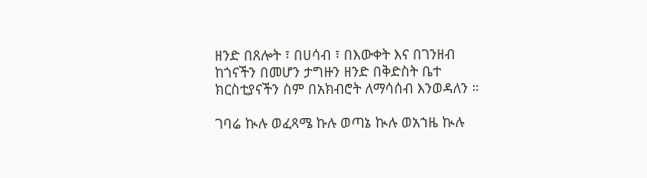ዘንድ በጸሎት ፣ በሀሳብ ፣ በእውቀት እና በገንዘብ ከጎናችን በመሆን ታግዙን ዘንድ በቅድስት ቤተ ክርስቲያናችን ስም በአክብሮት ለማሳሰብ እንወዳለን ።

ገባሬ ኲሉ ወፈጻሜ ኩሉ ወጣኔ ኲሉ ወአኀዜ ኲሉ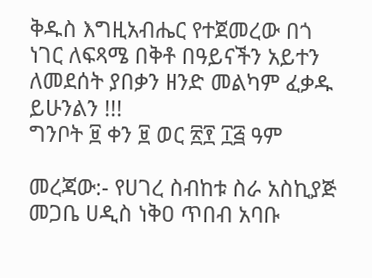ቅዱስ እግዚአብሔር የተጀመረው በጎ ነገር ለፍጻሜ በቅቶ በዓይናችን አይተን ለመደሰት ያበቃን ዘንድ መልካም ፈቃዱ ይሁንልን !!!
ግንቦት ፱ ቀን ፱ ወር ፳፻ ፲፭ ዓም

መረጃው:- የሀገረ ስብከቱ ስራ አስኪያጅ መጋቤ ሀዲስ ነቅዐ ጥበብ አባቡ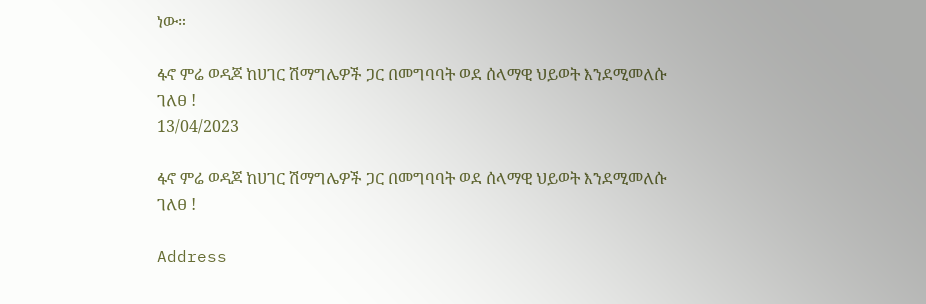ነው።

ፋኖ ምሬ ወዳጆ ከሀገር ሽማግሌዎች ጋር በመግባባት ወደ ሰላማዊ ህይወት እንደሚመለሱ ገለፀ !
13/04/2023

ፋኖ ምሬ ወዳጆ ከሀገር ሽማግሌዎች ጋር በመግባባት ወደ ሰላማዊ ህይወት እንደሚመለሱ ገለፀ !

Address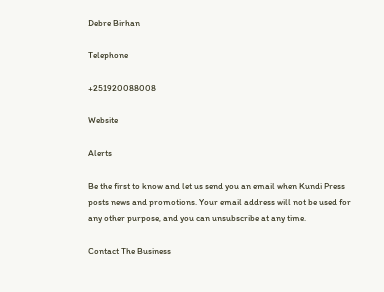Debre Birhan

Telephone

+251920088008

Website

Alerts

Be the first to know and let us send you an email when Kundi Press posts news and promotions. Your email address will not be used for any other purpose, and you can unsubscribe at any time.

Contact The Business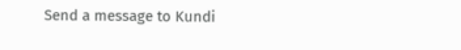Send a message to Kundi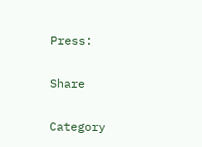Press:

Share

Category